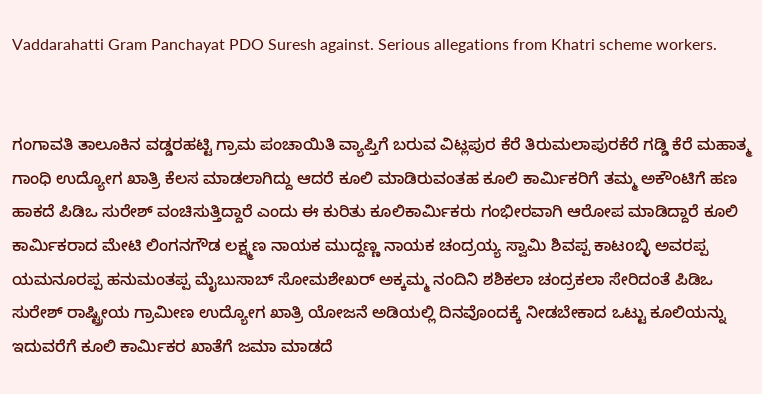Vaddarahatti Gram Panchayat PDO Suresh against. Serious allegations from Khatri scheme workers.


ಗಂಗಾವತಿ ತಾಲೂಕಿನ ವಡ್ಡರಹಟ್ಟಿ ಗ್ರಾಮ ಪಂಚಾಯಿತಿ ವ್ಯಾಪ್ತಿಗೆ ಬರುವ ವಿಟ್ಲಪುರ ಕೆರೆ ತಿರುಮಲಾಪುರಕೆರೆ ಗಡ್ಡಿ ಕೆರೆ ಮಹಾತ್ಮ ಗಾಂಧಿ ಉದ್ಯೋಗ ಖಾತ್ರಿ ಕೆಲಸ ಮಾಡಲಾಗಿದ್ದು ಆದರೆ ಕೂಲಿ ಮಾಡಿರುವಂತಹ ಕೂಲಿ ಕಾರ್ಮಿಕರಿಗೆ ತಮ್ಮ ಅಕೌಂಟಿಗೆ ಹಣ ಹಾಕದೆ ಪಿಡಿಒ ಸುರೇಶ್ ವಂಚಿಸುತ್ತಿದ್ದಾರೆ ಎಂದು ಈ ಕುರಿತು ಕೂಲಿಕಾರ್ಮಿಕರು ಗಂಭೀರವಾಗಿ ಆರೋಪ ಮಾಡಿದ್ದಾರೆ ಕೂಲಿ ಕಾರ್ಮಿಕರಾದ ಮೇಟಿ ಲಿಂಗನಗೌಡ ಲಕ್ಷ್ಮಣ ನಾಯಕ ಮುದ್ದಣ್ಣ ನಾಯಕ ಚಂದ್ರಯ್ಯ ಸ್ವಾಮಿ ಶಿವಪ್ಪ ಕಾಟoಬ್ಳಿ ಅವರಪ್ಪ ಯಮನೂರಪ್ಪ ಹನುಮಂತಪ್ಪ ಮೈಬುಸಾಬ್ ಸೋಮಶೇಖರ್ ಅಕ್ಕಮ್ಮ ನಂದಿನಿ ಶಶಿಕಲಾ ಚಂದ್ರಕಲಾ ಸೇರಿದಂತೆ ಪಿಡಿಒ ಸುರೇಶ್ ರಾಷ್ಟ್ರೀಯ ಗ್ರಾಮೀಣ ಉದ್ಯೋಗ ಖಾತ್ರಿ ಯೋಜನೆ ಅಡಿಯಲ್ಲಿ ದಿನವೊಂದಕ್ಕೆ ನೀಡಬೇಕಾದ ಒಟ್ಟು ಕೂಲಿಯನ್ನು ಇದುವರೆಗೆ ಕೂಲಿ ಕಾರ್ಮಿಕರ ಖಾತೆಗೆ ಜಮಾ ಮಾಡದೆ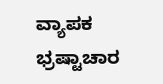ವ್ಯಾಪಕ ಭ್ರಷ್ಟಾಚಾರ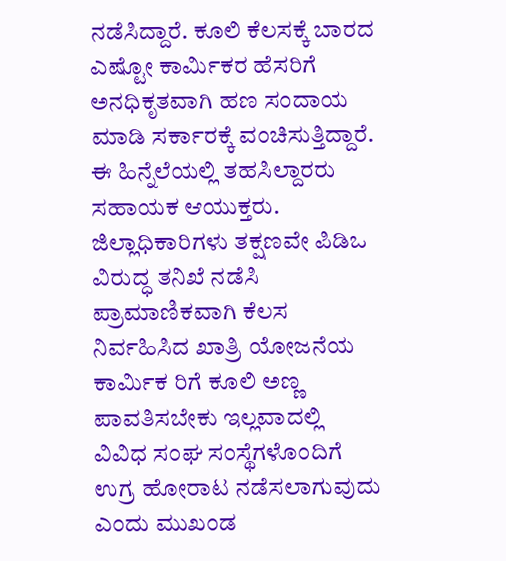ನಡೆಸಿದ್ದಾರೆ. ಕೂಲಿ ಕೆಲಸಕ್ಕೆ ಬಾರದ ಎಷ್ಟೋ ಕಾರ್ಮಿಕರ ಹೆಸರಿಗೆ ಅನಧಿಕೃತವಾಗಿ ಹಣ ಸಂದಾಯ ಮಾಡಿ ಸರ್ಕಾರಕ್ಕೆ ವಂಚಿಸುತ್ತಿದ್ದಾರೆ. ಈ ಹಿನ್ನೆಲೆಯಲ್ಲಿ ತಹಸಿಲ್ದಾರರು ಸಹಾಯಕ ಆಯುಕ್ತರು. ಜಿಲ್ಲಾಧಿಕಾರಿಗಳು ತಕ್ಷಣವೇ ಪಿಡಿಒ ವಿರುದ್ಧ ತನಿಖೆ ನಡೆಸಿ ಪ್ರಾಮಾಣಿಕವಾಗಿ ಕೆಲಸ ನಿರ್ವಹಿಸಿದ ಖಾತ್ರಿ ಯೋಜನೆಯ ಕಾರ್ಮಿಕ ರಿಗೆ ಕೂಲಿ ಅಣ್ಣ ಪಾವತಿಸಬೇಕು ಇಲ್ಲವಾದಲ್ಲಿ ವಿವಿಧ ಸಂಘ ಸಂಸ್ಥೆಗಳೊಂದಿಗೆ ಉಗ್ರ ಹೋರಾಟ ನಡೆಸಲಾಗುವುದು ಎಂದು ಮುಖಂಡ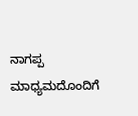ನಾಗಪ್ಪ ಮಾಧ್ಯಮದೊಂದಿಗೆ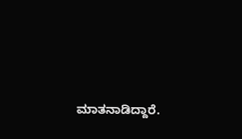ಮಾತನಾಡಿದ್ದಾರೆ.